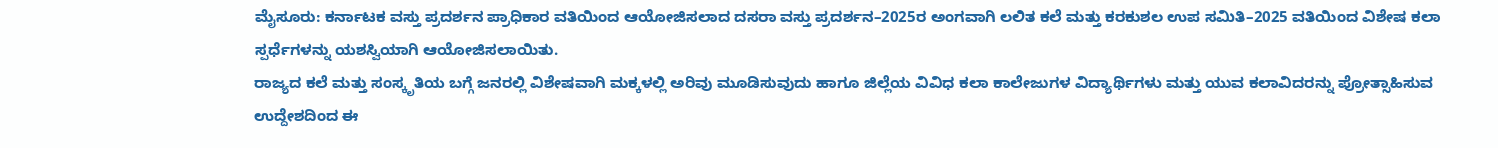ಮೈಸೂರು: ಕರ್ನಾಟಕ ವಸ್ತು ಪ್ರದರ್ಶನ ಪ್ರಾಧಿಕಾರ ವತಿಯಿಂದ ಆಯೋಜಿಸಲಾದ ದಸರಾ ವಸ್ತು ಪ್ರದರ್ಶನ–2025ರ ಅಂಗವಾಗಿ ಲಲಿತ ಕಲೆ ಮತ್ತು ಕರಕುಶಲ ಉಪ ಸಮಿತಿ–2025 ವತಿಯಿಂದ ವಿಶೇಷ ಕಲಾ ಸ್ಪರ್ಧೆಗಳನ್ನು ಯಶಸ್ವಿಯಾಗಿ ಆಯೋಜಿಸಲಾಯಿತು.
ರಾಜ್ಯದ ಕಲೆ ಮತ್ತು ಸಂಸ್ಕೃತಿಯ ಬಗ್ಗೆ ಜನರಲ್ಲಿ ವಿಶೇಷವಾಗಿ ಮಕ್ಕಳಲ್ಲಿ ಅರಿವು ಮೂಡಿಸುವುದು ಹಾಗೂ ಜಿಲ್ಲೆಯ ವಿವಿಧ ಕಲಾ ಕಾಲೇಜುಗಳ ವಿದ್ಯಾರ್ಥಿಗಳು ಮತ್ತು ಯುವ ಕಲಾವಿದರನ್ನು ಪ್ರೋತ್ಸಾಹಿಸುವ ಉದ್ದೇಶದಿಂದ ಈ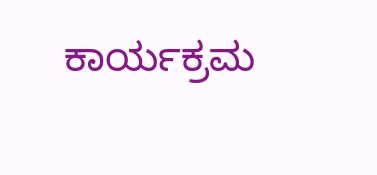ಕಾರ್ಯಕ್ರಮ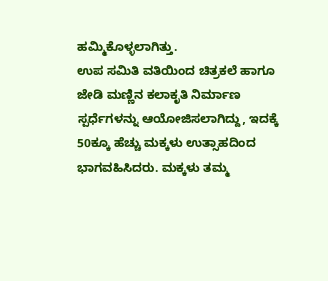ಹಮ್ಮಿಕೊಳ್ಳಲಾಗಿತ್ತು.
ಉಪ ಸಮಿತಿ ವತಿಯಿಂದ ಚಿತ್ರಕಲೆ ಹಾಗೂ ಜೇಡಿ ಮಣ್ಣಿನ ಕಲಾಕೃತಿ ನಿರ್ಮಾಣ ಸ್ಪರ್ಧೆಗಳನ್ನು ಆಯೋಜಿಸಲಾಗಿದ್ದು, ಇದಕ್ಕೆ 50ಕ್ಕೂ ಹೆಚ್ಚು ಮಕ್ಕಳು ಉತ್ಸಾಹದಿಂದ ಭಾಗವಹಿಸಿದರು. ಮಕ್ಕಳು ತಮ್ಮ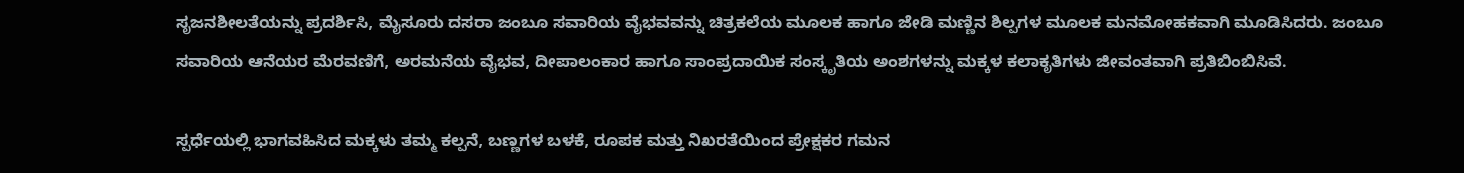ಸೃಜನಶೀಲತೆಯನ್ನು ಪ್ರದರ್ಶಿಸಿ, ಮೈಸೂರು ದಸರಾ ಜಂಬೂ ಸವಾರಿಯ ವೈಭವವನ್ನು ಚಿತ್ರಕಲೆಯ ಮೂಲಕ ಹಾಗೂ ಜೇಡಿ ಮಣ್ಣಿನ ಶಿಲ್ಪಗಳ ಮೂಲಕ ಮನಮೋಹಕವಾಗಿ ಮೂಡಿಸಿದರು. ಜಂಬೂ ಸವಾರಿಯ ಆನೆಯರ ಮೆರವಣಿಗೆ, ಅರಮನೆಯ ವೈಭವ, ದೀಪಾಲಂಕಾರ ಹಾಗೂ ಸಾಂಪ್ರದಾಯಿಕ ಸಂಸ್ಕೃತಿಯ ಅಂಶಗಳನ್ನು ಮಕ್ಕಳ ಕಲಾಕೃತಿಗಳು ಜೀವಂತವಾಗಿ ಪ್ರತಿಬಿಂಬಿಸಿವೆ.

ಸ್ಪರ್ಧೆಯಲ್ಲಿ ಭಾಗವಹಿಸಿದ ಮಕ್ಕಳು ತಮ್ಮ ಕಲ್ಪನೆ, ಬಣ್ಣಗಳ ಬಳಕೆ, ರೂಪಕ ಮತ್ತು ನಿಖರತೆಯಿಂದ ಪ್ರೇಕ್ಷಕರ ಗಮನ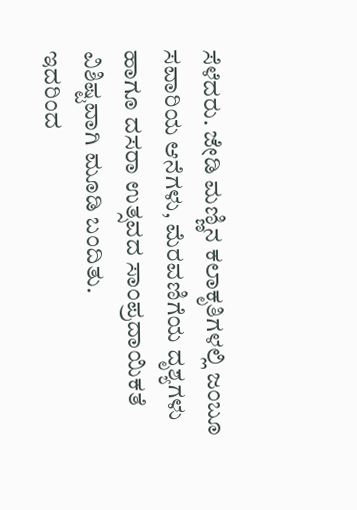ಸೆಳೆದರು. ಜೇಡಿ ಮಣ್ಣಿನ ಕಲಾಕೃತಿಗಳಲ್ಲಿ ಜಂಬೂ ಸವಾರಿಯ ಆನೆಗಳು, ಮೆರವಣಿಗೆಯ ದೃಶ್ಯಗಳು ಹಾಗೂ ದಸರಾ ಉತ್ಸವದ ಸಾಂಪ್ರದಾಯಿಕತೆ ವಿಶಿಷ್ಟವಾಗಿ ಮೂಡಿ ಬಂದಿತು.
ಇದರಿಂದ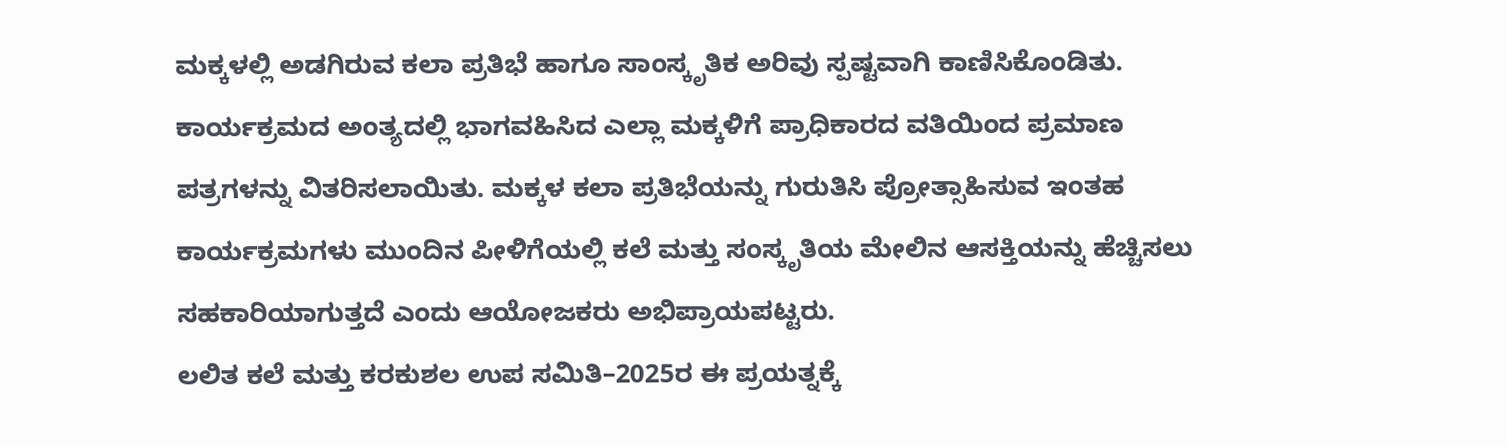ಮಕ್ಕಳಲ್ಲಿ ಅಡಗಿರುವ ಕಲಾ ಪ್ರತಿಭೆ ಹಾಗೂ ಸಾಂಸ್ಕೃತಿಕ ಅರಿವು ಸ್ಪಷ್ಟವಾಗಿ ಕಾಣಿಸಿಕೊಂಡಿತು. ಕಾರ್ಯಕ್ರಮದ ಅಂತ್ಯದಲ್ಲಿ ಭಾಗವಹಿಸಿದ ಎಲ್ಲಾ ಮಕ್ಕಳಿಗೆ ಪ್ರಾಧಿಕಾರದ ವತಿಯಿಂದ ಪ್ರಮಾಣ ಪತ್ರಗಳನ್ನು ವಿತರಿಸಲಾಯಿತು. ಮಕ್ಕಳ ಕಲಾ ಪ್ರತಿಭೆಯನ್ನು ಗುರುತಿಸಿ ಪ್ರೋತ್ಸಾಹಿಸುವ ಇಂತಹ ಕಾರ್ಯಕ್ರಮಗಳು ಮುಂದಿನ ಪೀಳಿಗೆಯಲ್ಲಿ ಕಲೆ ಮತ್ತು ಸಂಸ್ಕೃತಿಯ ಮೇಲಿನ ಆಸಕ್ತಿಯನ್ನು ಹೆಚ್ಚಿಸಲು ಸಹಕಾರಿಯಾಗುತ್ತದೆ ಎಂದು ಆಯೋಜಕರು ಅಭಿಪ್ರಾಯಪಟ್ಟರು.
ಲಲಿತ ಕಲೆ ಮತ್ತು ಕರಕುಶಲ ಉಪ ಸಮಿತಿ–2025ರ ಈ ಪ್ರಯತ್ನಕ್ಕೆ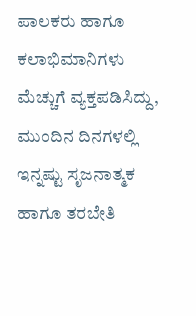ಪಾಲಕರು ಹಾಗೂ ಕಲಾಭಿಮಾನಿಗಳು ಮೆಚ್ಚುಗೆ ವ್ಯಕ್ತಪಡಿಸಿದ್ದು, ಮುಂದಿನ ದಿನಗಳಲ್ಲಿ ಇನ್ನಷ್ಟು ಸೃಜನಾತ್ಮಕ ಹಾಗೂ ತರಬೇತಿ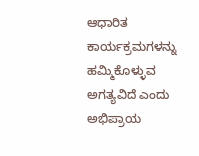ಆಧಾರಿತ ಕಾರ್ಯಕ್ರಮಗಳನ್ನು ಹಮ್ಮಿಕೊಳ್ಳುವ ಅಗತ್ಯವಿದೆ ಎಂದು ಅಭಿಪ್ರಾಯ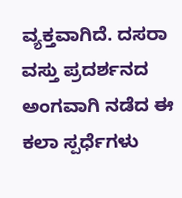ವ್ಯಕ್ತವಾಗಿದೆ. ದಸರಾ ವಸ್ತು ಪ್ರದರ್ಶನದ ಅಂಗವಾಗಿ ನಡೆದ ಈ ಕಲಾ ಸ್ಪರ್ಧೆಗಳು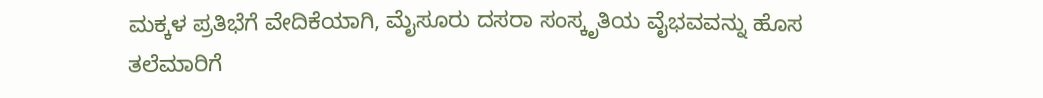ಮಕ್ಕಳ ಪ್ರತಿಭೆಗೆ ವೇದಿಕೆಯಾಗಿ, ಮೈಸೂರು ದಸರಾ ಸಂಸ್ಕೃತಿಯ ವೈಭವವನ್ನು ಹೊಸ ತಲೆಮಾರಿಗೆ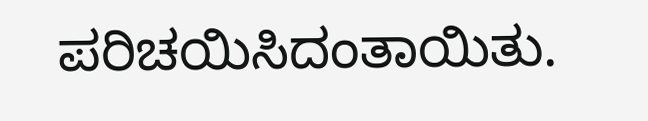ಪರಿಚಯಿಸಿದಂತಾಯಿತು.